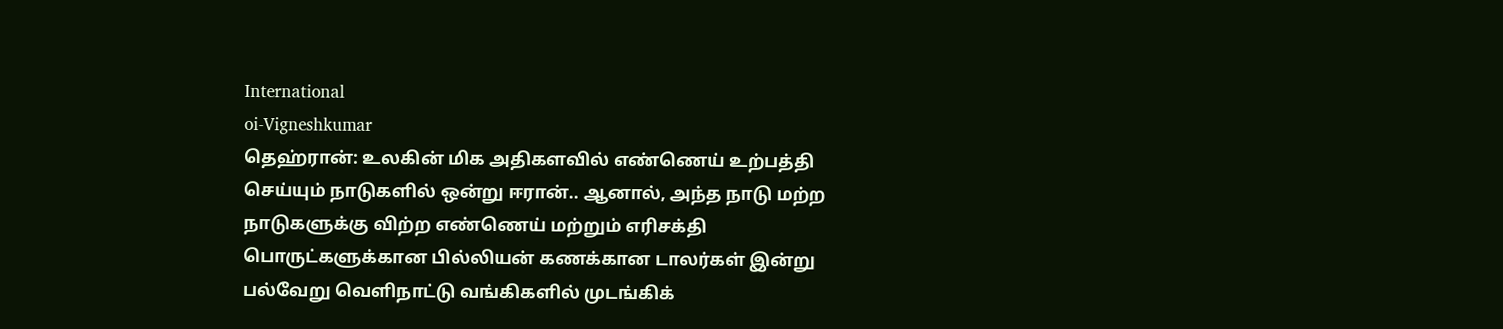International
oi-Vigneshkumar
தெஹ்ரான்: உலகின் மிக அதிகளவில் எண்ணெய் உற்பத்தி செய்யும் நாடுகளில் ஒன்று ஈரான்.. ஆனால், அந்த நாடு மற்ற நாடுகளுக்கு விற்ற எண்ணெய் மற்றும் எரிசக்தி பொருட்களுக்கான பில்லியன் கணக்கான டாலர்கள் இன்று பல்வேறு வெளிநாட்டு வங்கிகளில் முடங்கிக்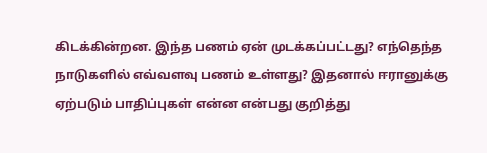கிடக்கின்றன. இந்த பணம் ஏன் முடக்கப்பட்டது? எந்தெந்த நாடுகளில் எவ்வளவு பணம் உள்ளது? இதனால் ஈரானுக்கு ஏற்படும் பாதிப்புகள் என்ன என்பது குறித்து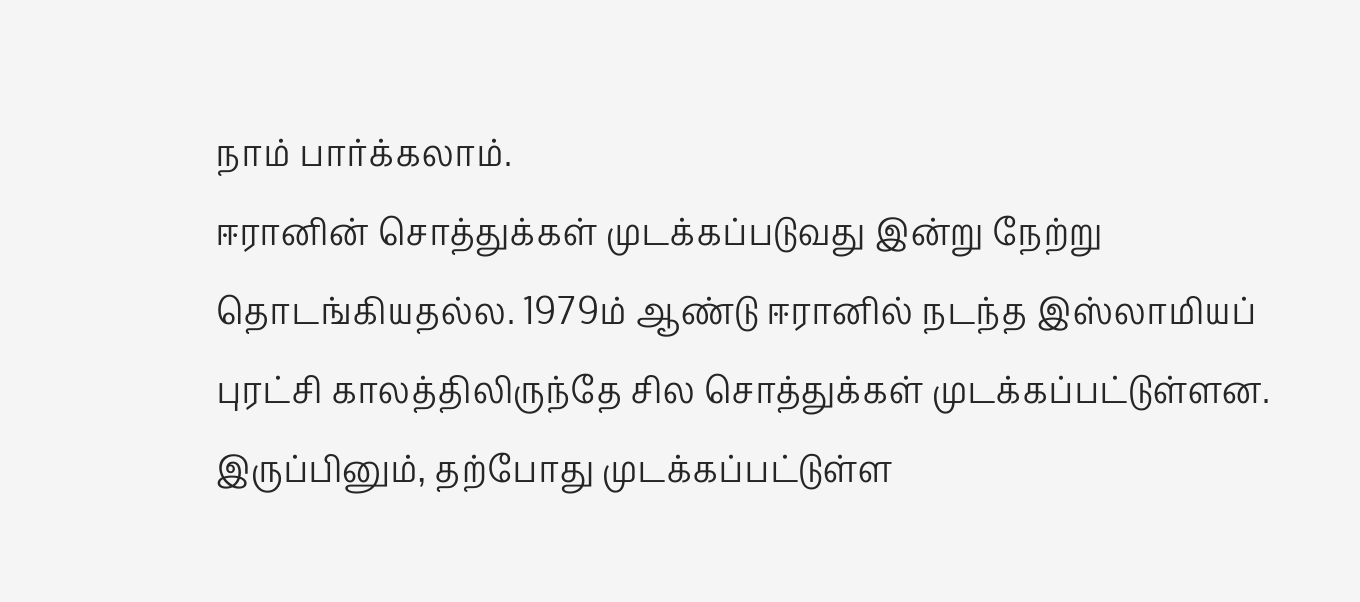நாம் பார்க்கலாம்.
ஈரானின் சொத்துக்கள் முடக்கப்படுவது இன்று நேற்று தொடங்கியதல்ல. 1979ம் ஆண்டு ஈரானில் நடந்த இஸ்லாமியப் புரட்சி காலத்திலிருந்தே சில சொத்துக்கள் முடக்கப்பட்டுள்ளன. இருப்பினும், தற்போது முடக்கப்பட்டுள்ள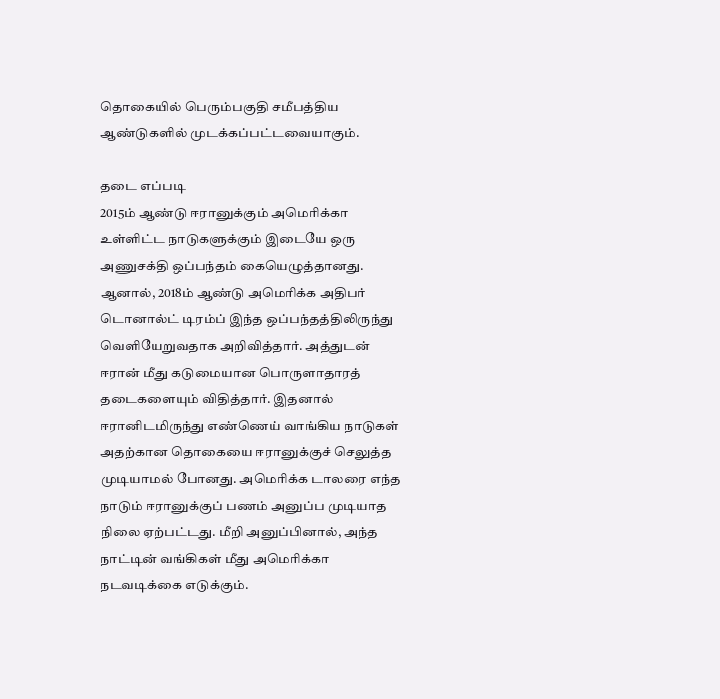தொகையில் பெரும்பகுதி சமீபத்திய ஆண்டுகளில் முடக்கப்பட்டவையாகும்.

தடை எப்படி
2015ம் ஆண்டு ஈரானுக்கும் அமெரிக்கா உள்ளிட்ட நாடுகளுக்கும் இடையே ஒரு அணுசக்தி ஒப்பந்தம் கையெழுத்தானது. ஆனால், 2018ம் ஆண்டு அமெரிக்க அதிபர் டொனால்ட் டிரம்ப் இந்த ஒப்பந்தத்திலிருந்து வெளியேறுவதாக அறிவித்தார். அத்துடன் ஈரான் மீது கடுமையான பொருளாதாரத் தடைகளையும் விதித்தார். இதனால் ஈரானிடமிருந்து எண்ணெய் வாங்கிய நாடுகள் அதற்கான தொகையை ஈரானுக்குச் செலுத்த முடியாமல் போனது. அமெரிக்க டாலரை எந்த நாடும் ஈரானுக்குப் பணம் அனுப்ப முடியாத நிலை ஏற்பட்டது. மீறி அனுப்பினால், அந்த நாட்டின் வங்கிகள் மீது அமெரிக்கா நடவடிக்கை எடுக்கும்.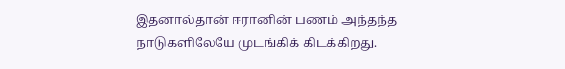இதனால்தான் ஈரானின் பணம் அந்தந்த நாடுகளிலேயே முடங்கிக் கிடக்கிறது.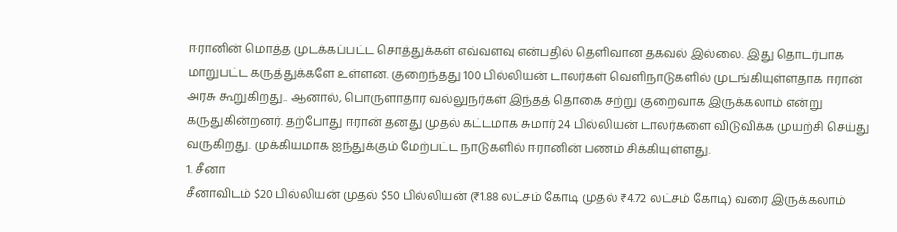ஈரானின் மொத்த முடக்கப்பட்ட சொத்துக்கள் எவ்வளவு என்பதில் தெளிவான தகவல் இல்லை. இது தொடர்பாக மாறுபட்ட கருத்துக்களே உள்ளன. குறைந்தது 100 பில்லியன் டாலர்கள் வெளிநாடுகளில் முடங்கியுள்ளதாக ஈரான் அரசு கூறுகிறது.. ஆனால், பொருளாதார வல்லுநர்கள் இந்தத் தொகை சற்று குறைவாக இருக்கலாம் என்று கருதுகின்றனர். தற்போது ஈரான் தனது முதல் கட்டமாக சுமார் 24 பில்லியன் டாலர்களை விடுவிக்க முயற்சி செய்து வருகிறது. முக்கியமாக ஐந்துக்கும் மேற்பட்ட நாடுகளில் ஈரானின் பணம் சிக்கியுள்ளது.
1. சீனா
சீனாவிடம் $20 பில்லியன் முதல் $50 பில்லியன் (₹1.88 லட்சம் கோடி முதல் ₹4.72 லட்சம் கோடி) வரை இருக்கலாம்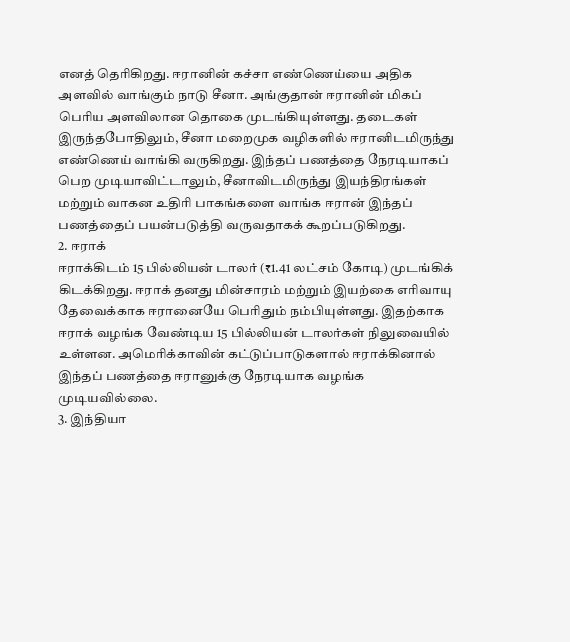எனத் தெரிகிறது. ஈரானின் கச்சா எண்ணெய்யை அதிக அளவில் வாங்கும் நாடு சீனா. அங்குதான் ஈரானின் மிகப் பெரிய அளவிலான தொகை முடங்கியுள்ளது. தடைகள் இருந்தபோதிலும், சீனா மறைமுக வழிகளில் ஈரானிடமிருந்து எண்ணெய் வாங்கி வருகிறது. இந்தப் பணத்தை நேரடியாகப் பெற முடியாவிட்டாலும், சீனாவிடமிருந்து இயந்திரங்கள் மற்றும் வாகன உதிரி பாகங்களை வாங்க ஈரான் இந்தப் பணத்தைப் பயன்படுத்தி வருவதாகக் கூறப்படுகிறது.
2. ஈராக்
ஈராக்கிடம் 15 பில்லியன் டாலர் (₹1.41 லட்சம் கோடி) முடங்கிக் கிடக்கிறது. ஈராக் தனது மின்சாரம் மற்றும் இயற்கை எரிவாயு தேவைக்காக ஈரானையே பெரிதும் நம்பியுள்ளது. இதற்காக ஈராக் வழங்க வேண்டிய 15 பில்லியன் டாலர்கள் நிலுவையில் உள்ளன. அமெரிக்காவின் கட்டுப்பாடுகளால் ஈராக்கினால் இந்தப் பணத்தை ஈரானுக்கு நேரடியாக வழங்க முடியவில்லை.
3. இந்தியா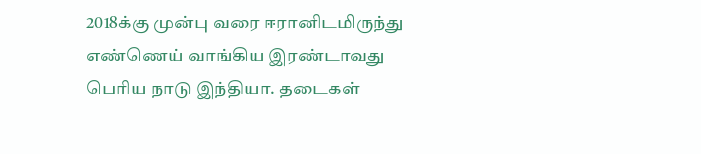2018க்கு முன்பு வரை ஈரானிடமிருந்து எண்ணெய் வாங்கிய இரண்டாவது பெரிய நாடு இந்தியா. தடைகள்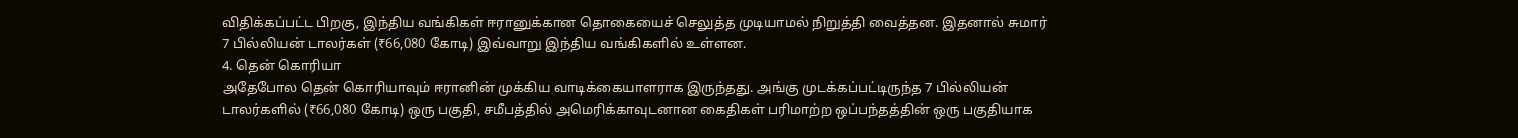விதிக்கப்பட்ட பிறகு, இந்திய வங்கிகள் ஈரானுக்கான தொகையைச் செலுத்த முடியாமல் நிறுத்தி வைத்தன. இதனால் சுமார் 7 பில்லியன் டாலர்கள் (₹66,080 கோடி) இவ்வாறு இந்திய வங்கிகளில் உள்ளன.
4. தென் கொரியா
அதேபோல தென் கொரியாவும் ஈரானின் முக்கிய வாடிக்கையாளராக இருந்தது. அங்கு முடக்கப்பட்டிருந்த 7 பில்லியன் டாலர்களில் (₹66,080 கோடி) ஒரு பகுதி, சமீபத்தில் அமெரிக்காவுடனான கைதிகள் பரிமாற்ற ஒப்பந்தத்தின் ஒரு பகுதியாக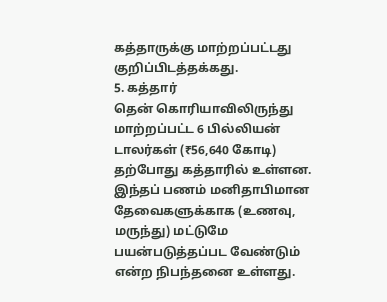கத்தாருக்கு மாற்றப்பட்டது குறிப்பிடத்தக்கது.
5. கத்தார்
தென் கொரியாவிலிருந்து மாற்றப்பட்ட 6 பில்லியன் டாலர்கள் (₹56,640 கோடி) தற்போது கத்தாரில் உள்ளன. இந்தப் பணம் மனிதாபிமான தேவைகளுக்காக (உணவு, மருந்து) மட்டுமே பயன்படுத்தப்பட வேண்டும் என்ற நிபந்தனை உள்ளது.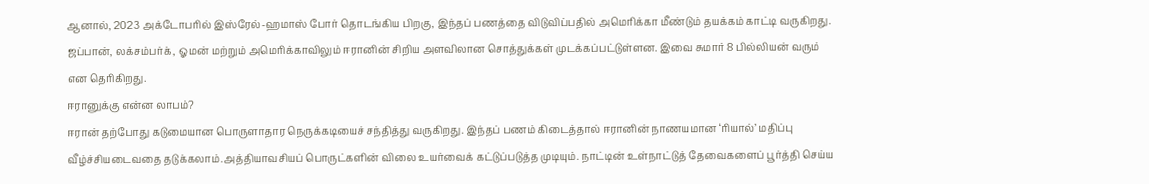ஆனால், 2023 அக்டோபரில் இஸ்ரேல்-ஹமாஸ் போர் தொடங்கிய பிறகு, இந்தப் பணத்தை விடுவிப்பதில் அமெரிக்கா மீண்டும் தயக்கம் காட்டி வருகிறது.
ஜப்பான், லக்சம்பர்க், ஓமன் மற்றும் அமெரிக்காவிலும் ஈரானின் சிறிய அளவிலான சொத்துக்கள் முடக்கப்பட்டுள்ளன. இவை சுமார் 8 பில்லியன் வரும் என தெரிகிறது.
ஈரானுக்கு என்ன லாபம்?
ஈரான் தற்போது கடுமையான பொருளாதார நெருக்கடியைச் சந்தித்து வருகிறது. இந்தப் பணம் கிடைத்தால் ஈரானின் நாணயமான ‘ரியால்’ மதிப்பு வீழ்ச்சியடைவதை தடுக்கலாம்.அத்தியாவசியப் பொருட்களின் விலை உயர்வைக் கட்டுப்படுத்த முடியும். நாட்டின் உள்நாட்டுத் தேவைகளைப் பூர்த்தி செய்ய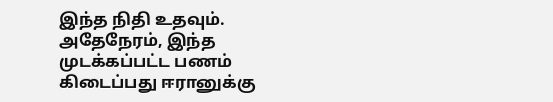இந்த நிதி உதவும்.
அதேநேரம், இந்த முடக்கப்பட்ட பணம் கிடைப்பது ஈரானுக்கு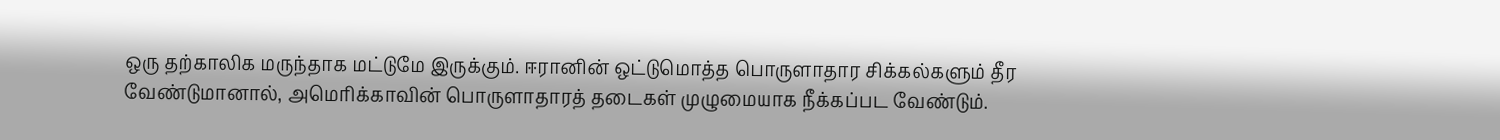ஒரு தற்காலிக மருந்தாக மட்டுமே இருக்கும். ஈரானின் ஒட்டுமொத்த பொருளாதார சிக்கல்களும் தீர வேண்டுமானால், அமெரிக்காவின் பொருளாதாரத் தடைகள் முழுமையாக நீக்கப்பட வேண்டும்.